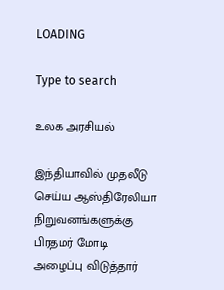LOADING

Type to search

உலக அரசியல்

இந்தியாவில் முதலீடு செய்ய ஆஸ்திரேலியா நிறுவனங்களுக்கு பிரதமர் மோடி அழைப்பு விடுத்தார்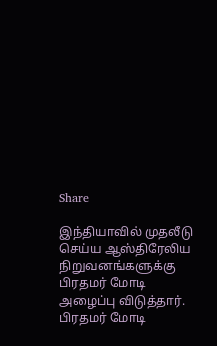Share

இந்தியாவில் முதலீடு செய்ய ஆஸ்திரேலிய நிறுவனங்களுக்கு பிரதமர் மோடி அழைப்பு விடுத்தார். பிரதமர் மோடி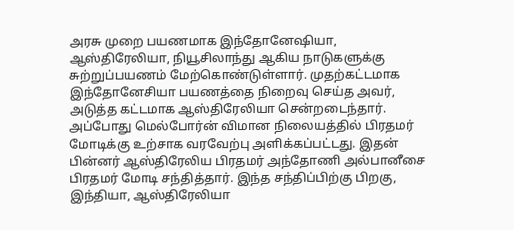அரசு முறை பயணமாக இந்தோனேஷியா, ஆஸ்திரேலியா, நியூசிலாந்து ஆகிய நாடுகளுக்கு சுற்றுப்பயணம் மேற்கொண்டுள்ளார். முதற்கட்டமாக இந்தோனேசியா பயணத்தை நிறைவு செய்த அவர், அடுத்த கட்டமாக ஆஸ்திரேலியா சென்றடைந்தார். அப்போது மெல்போர்ன் விமான நிலையத்தில் பிரதமர் மோடிக்கு உற்சாக வரவேற்பு அளிக்கப்பட்டது. இதன் பின்னர் ஆஸ்திரேலிய பிரதமர் அந்தோணி அல்பானீசை பிரதமர் மோடி சந்தித்தார். இந்த சந்திப்பிற்கு பிறகு, இந்தியா, ஆஸ்திரேலியா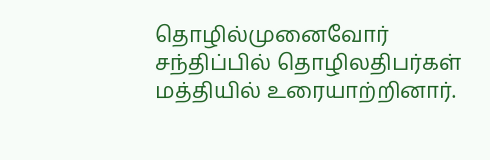தொழில்முனைவோர் சந்திப்பில் தொழிலதிபர்கள் மத்தியில் உரையாற்றினார்.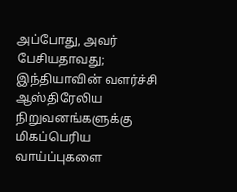அப்போது, அவர் பேசியதாவது; இந்தியாவின் வளர்ச்சி ஆஸ்திரேலிய நிறுவனங்களுக்கு மிகப்பெரிய வாய்ப்புகளை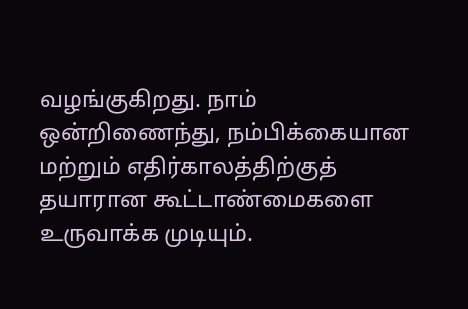வழங்குகிறது. நாம் ஒன்றிணைந்து, நம்பிக்கையான மற்றும் எதிர்காலத்திற்குத் தயாரான கூட்டாண்மைகளை உருவாக்க முடியும்.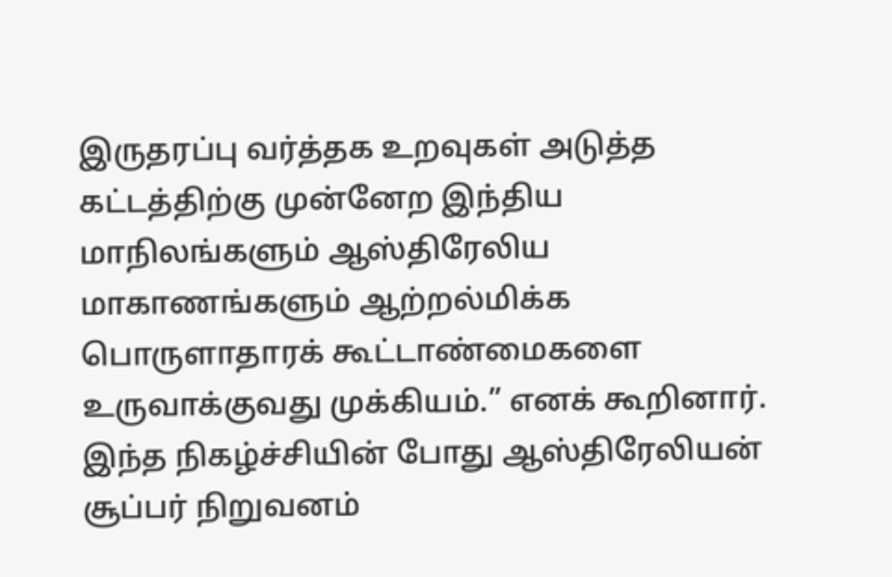இருதரப்பு வர்த்தக உறவுகள் அடுத்த கட்டத்திற்கு முன்னேற இந்திய மாநிலங்களும் ஆஸ்திரேலிய மாகாணங்களும் ஆற்றல்மிக்க பொருளாதாரக் கூட்டாண்மைகளை உருவாக்குவது முக்கியம்.” எனக் கூறினார். இந்த நிகழ்ச்சியின் போது ஆஸ்திரேலியன் சூப்பர் நிறுவனம்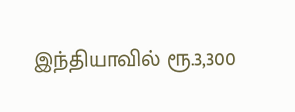இந்தியாவில் ரூ.3,300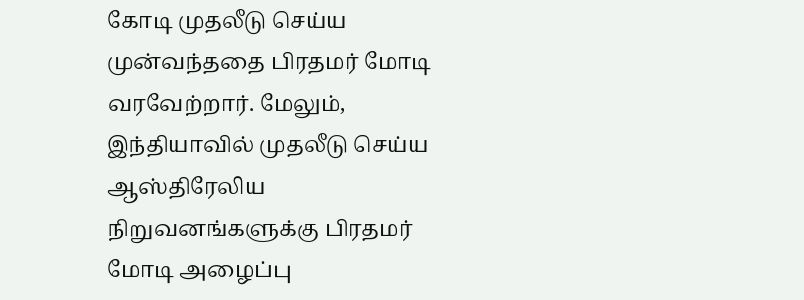கோடி முதலீடு செய்ய முன்வந்ததை பிரதமர் மோடி வரவேற்றார். மேலும், இந்தியாவில் முதலீடு செய்ய ஆஸ்திரேலிய நிறுவனங்களுக்கு பிரதமர் மோடி அழைப்பு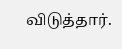விடுத்தார்.